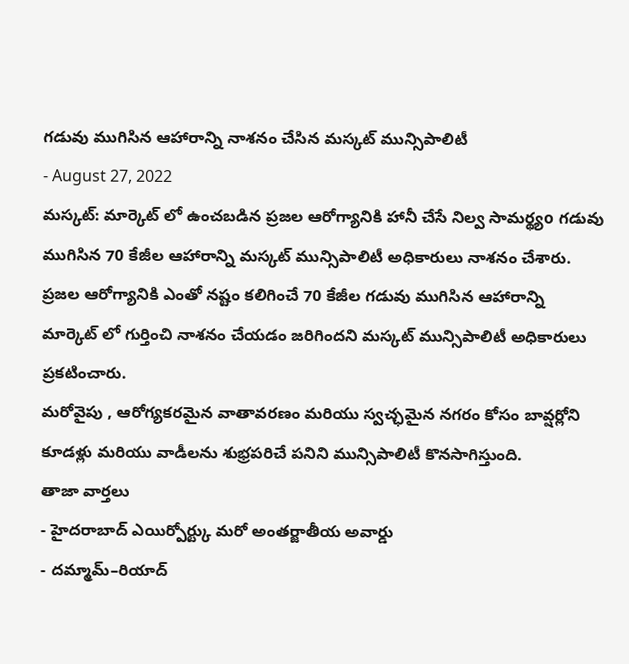గడువు ముగిసిన ఆహారాన్ని నాశనం చేసిన మస్కట్ మున్సిపాలిటీ
- August 27, 2022
మస్కట్: మార్కెట్ లో ఉంచబడిన ప్రజల ఆరోగ్యానికి హానీ చేసే నిల్వ సామర్థ్యo గడువు ముగిసిన 70 కేజీల ఆహారాన్ని మస్కట్ మున్సిపాలిటీ అధికారులు నాశనం చేశారు.
ప్రజల ఆరోగ్యానికి ఎంతో నష్టం కలిగించే 70 కేజీల గడువు ముగిసిన ఆహారాన్ని మార్కెట్ లో గుర్తించి నాశనం చేయడం జరిగిందని మస్కట్ మున్సిపాలిటీ అధికారులు ప్రకటించారు.
మరోవైపు , ఆరోగ్యకరమైన వాతావరణం మరియు స్వచ్ఛమైన నగరం కోసం బావ్షర్లోని కూడళ్లు మరియు వాడీలను శుభ్రపరిచే పనిని మున్సిపాలిటీ కొనసాగిస్తుంది.
తాజా వార్తలు
- హైదరాబాద్ ఎయిర్పోర్ట్కు మరో అంతర్జాతీయ అవార్డు
- దమ్మామ్–రియాద్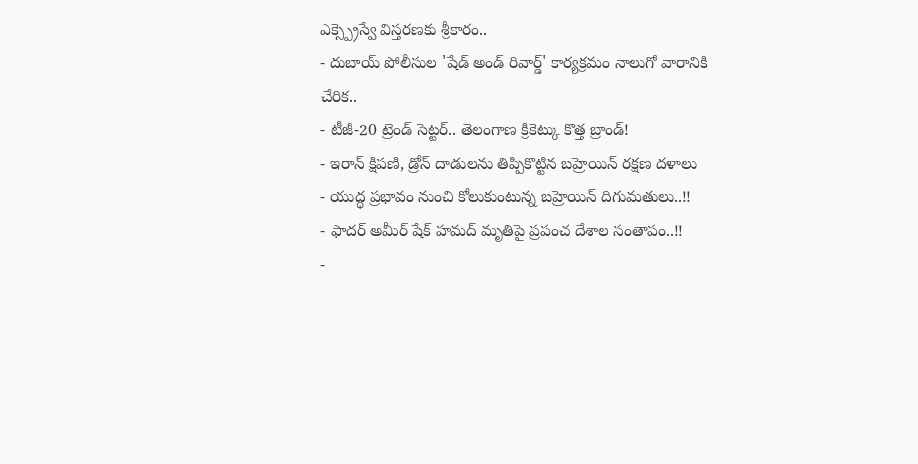ఎక్స్ప్రెస్వే విస్తరణకు శ్రీకారం..
- దుబాయ్ పోలీసుల 'షేడ్ అండ్ రివార్డ్' కార్యక్రమం నాలుగో వారానికి చేరిక..
- టీజీ-20 ట్రెండ్ సెట్టర్.. తెలంగాణ క్రికెట్కు కొత్త బ్రాండ్!
- ఇరాన్ క్షిపణి, డ్రోన్ దాడులను తిప్పికొట్టిన బహ్రెయిన్ రక్షణ దళాలు
- యుద్ధ ప్రభావం నుంచి కోలుకుంటున్న బహ్రెయిన్ దిగుమతులు..!!
- ఫాదర్ అమీర్ షేక్ హమద్ మృతిపై ప్రపంచ దేశాల సంతాపం..!!
-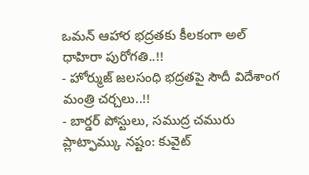ఒమన్ ఆహార భద్రతకు కీలకంగా అల్ ధాహిరా పురోగతి..!!
- హోర్ముజ్ జలసంధి భద్రతపై సౌదీ విదేశాంగ మంత్రి చర్చలు..!!
- బార్డర్ పోస్టులు, సముద్ర చమురు ప్లాట్ఫామ్కు నష్టం: కువైట్